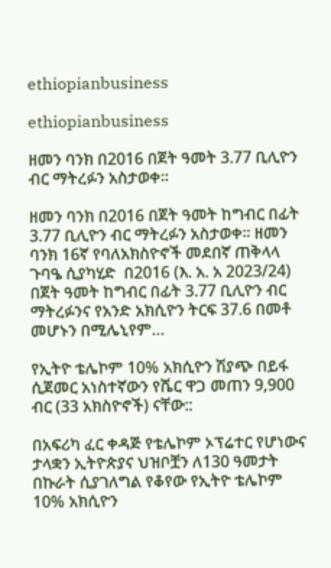ethiopianbusiness

ethiopianbusiness

ዘመን ባንክ በ2016 በጀት ዓመት 3.77 ቢሊዮን ብር ማትረፉን አስታወቀ፡፡

ዘመን ባንክ በ2016 በጀት ዓመት ከግብር በፊት 3.77 ቢሊዮን ብር ማትረፉን አስታወቀ፡፡ ዘመን ባንክ 16ኛ የባለአክስዮኖች መደበኛ ጠቅላላ ጉባዔ ሲያካሂድ  በ2016 (እ. አ. አ 2023/24) በጀት ዓመት ከግብር በፊት 3.77 ቢሊዮን ብር ማትረፉንና የአንድ አክሲዮን ትርፍ 37.6 በመቶ መሆኑን በሚሌኒየም…

የኢትዮ ቴሌኮም 10% አክሲዮን ሽያጭ በይፋ ሲጀመር አነስተኛውን የሼር ዋጋ መጠን 9,900 ብር (33 አክስዮኖች) ናቸው::

በአፍሪካ ፈር ቀዳጅ የቴሌኮም ኦፕሬተር የሆነውና ታላቋን ኢትዮጵያና ህዝቦቿን ለ130 ዓመታት በኩራት ሲያገለግል የቆየው የኢትዮ ቴሌኮም 10% አክሲዮን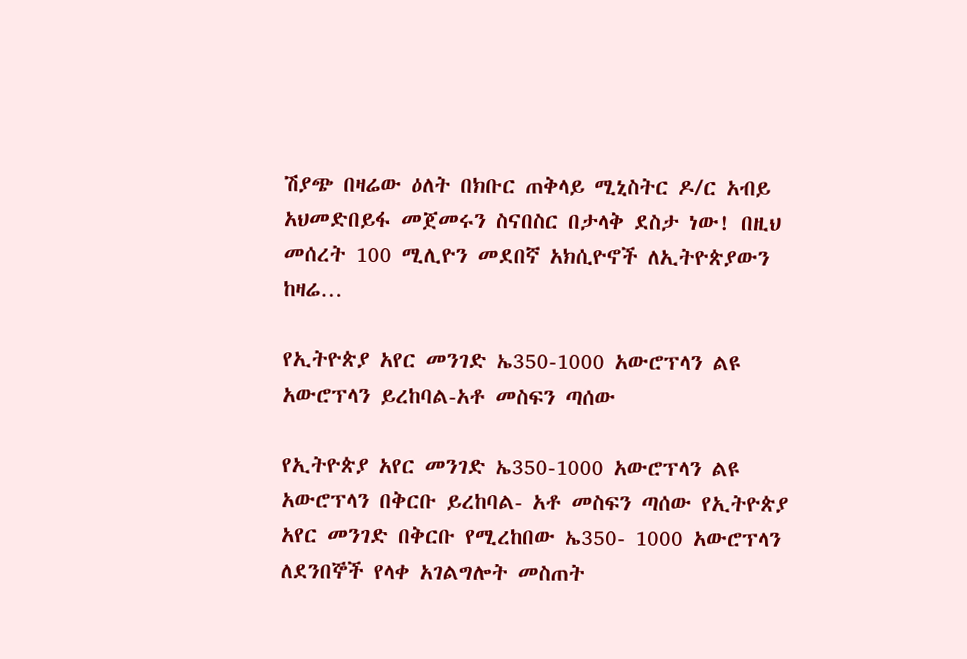ሽያጭ በዛሬው ዕለት በክቡር ጠቅላይ ሚኒስትር ዶ/ር አብይ አህመድበይፋ መጀመሩን ስናበስር በታላቅ ደስታ ነው! በዚህ መሰረት 100 ሚሊዮን መደበኛ አክሲዮኖች ለኢትዮጵያውን ከዛሬ…

የኢትዮጵያ አየር መንገድ ኤ350-1000 አውሮፕላን ልዩ አውሮፕላን ይረከባል-አቶ መስፍን ጣሰው

የኢትዮጵያ አየር መንገድ ኤ350-1000 አውሮፕላን ልዩ አውሮፕላን በቅርቡ ይረከባል- አቶ መስፍን ጣሰው የኢትዮጵያ አየር መንገድ በቅርቡ የሚረከበው ኤ350- 1000 አውሮፕላን ለደንበኞች የላቀ አገልግሎት መስጠት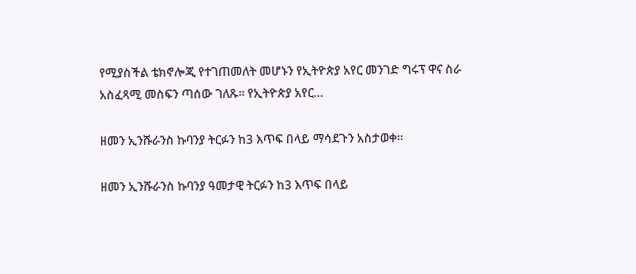የሚያስችል ቴክኖሎጂ የተገጠመለት መሆኑን የኢትዮጵያ አየር መንገድ ግሩፕ ዋና ስራ አስፈጻሚ መስፍን ጣሰው ገለጹ። የኢትዮጵያ አየር…

ዘመን ኢንሹራንስ ኩባንያ ትርፉን ከ3 እጥፍ በላይ ማሳደጉን አስታወቀ፡፡

ዘመን ኢንሹራንስ ኩባንያ ዓመታዊ ትርፉን ከ3 እጥፍ በላይ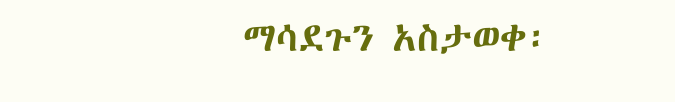ማሳደጉን አስታወቀ፡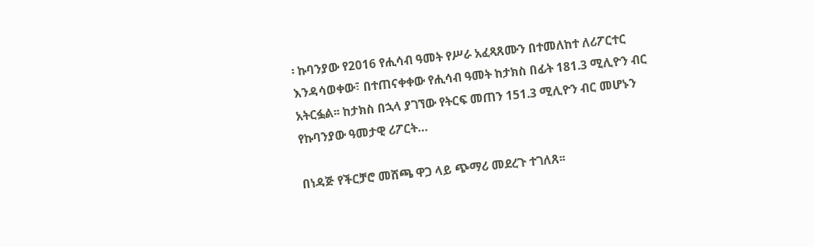፡ ኩባንያው የ2016 የሒሳብ ዓመት የሥራ አፈጻጸሙን በተመለከተ ለሪፖርተር እንዳሳወቀው፣ በተጠናቀቀው የሒሳብ ዓመት ከታክስ በፊት 181.3 ሚሊዮን ብር አትርፏል፡፡ ከታክስ በኋላ ያገኘው የትርፍ መጠን 151.3 ሚሊዮን ብር መሆኑን የኩባንያው ዓመታዊ ሪፖርት…

በነዳጅ የችርቻሮ መሸጫ ዋጋ ላይ ጭማሪ መደረጉ ተገለጸ፡፡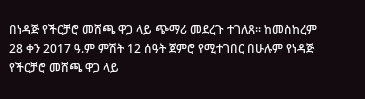በነዳጅ የችርቻሮ መሸጫ ዋጋ ላይ ጭማሪ መደረጉ ተገለጸ፡፡ ከመስከረም 28 ቀን 2017 ዓ.ም ምሽት 12 ሰዓት ጀምሮ የሚተገበር በሁሉም የነዳጅ የችርቻሮ መሸጫ ዋጋ ላይ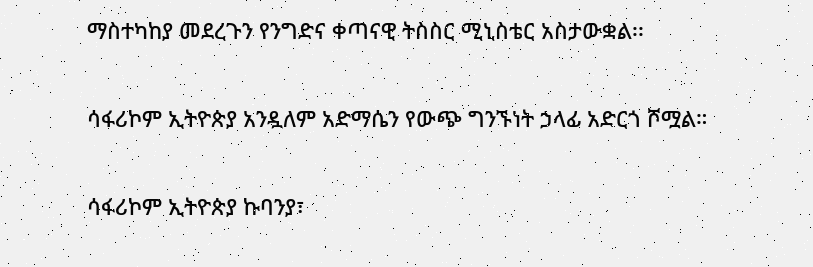ማስተካከያ መደረጉን የንግድና ቀጣናዊ ትስስር ሚኒስቴር አስታውቋል፡፡

ሳፋሪኮም ኢትዮጵያ አንዷለም አድማሴን የውጭ ግንኙነት ኃላፊ አድርጎ ሾሟል።

ሳፋሪኮም ኢትዮጵያ ኩባንያ፣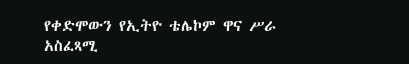የቀድሞውን የኢትዮ ቴሌኮም ዋና ሥራ አስፈጻሚ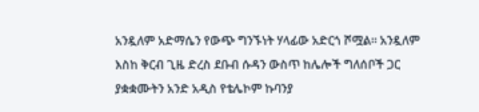አንዷለም አድማሴን የውጭ ግንኙነት ሃላፊው አድርጎ ሾሟል። አንዷለም እስከ ቅርብ ጊዜ ድረስ ደቡብ ሱዳን ውስጥ ከሌሎች ግለሰቦች ጋር ያቋቋሙትን አንድ አዲስ የቴሌኮም ኩባንያ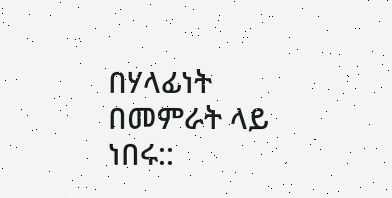በሃላፊነት በመምራት ላይ ነበሩ::